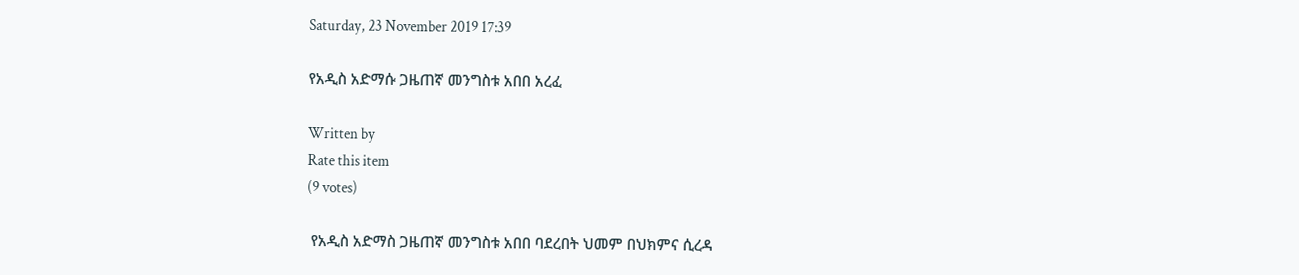Saturday, 23 November 2019 17:39

የአዲስ አድማሱ ጋዜጠኛ መንግስቱ አበበ አረፈ

Written by
Rate this item
(9 votes)

 የአዲስ አድማስ ጋዜጠኛ መንግስቱ አበበ ባደረበት ህመም በህክምና ሲረዳ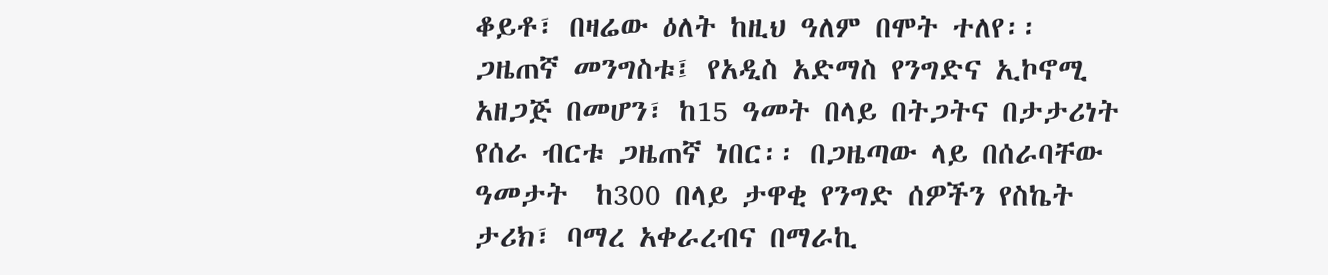ቆይቶ፣ በዛሬው ዕለት ከዚህ ዓለም በሞት ተለየ፡፡
ጋዜጠኛ መንግስቱ፤ የአዲስ አድማስ የንግድና ኢኮኖሚ አዘጋጅ በመሆን፣ ከ15 ዓመት በላይ በትጋትና በታታሪነት የሰራ ብርቱ ጋዜጠኛ ነበር፡፡ በጋዜጣው ላይ በሰራባቸው ዓመታት  ከ300 በላይ ታዋቂ የንግድ ሰዎችን የስኬት ታሪክ፣ ባማረ አቀራረብና በማራኪ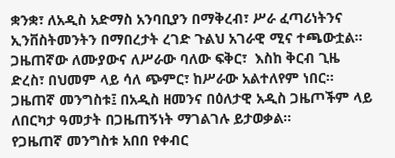ቋንቋ፣ ለአዲስ አድማስ አንባቢያን በማቅረብ፣ ሥራ ፈጣሪነትንና ኢንቨስትመንትን በማበረታት ረገድ ጉልህ አገራዊ ሚና ተጫውቷል፡፡ ጋዜጠኛው ለሙያውና ለሥራው ባለው ፍቅር፣  እስከ ቅርብ ጊዜ ድረስ፣ በህመም ላይ ሳለ ጭምር፣ ከሥራው አልተለየም ነበር፡፡
ጋዜጠኛ መንግስቱ፤ በአዲስ ዘመንና በዕለታዊ አዲስ ጋዜጦችም ላይ  ለበርካታ ዓመታት በጋዜጠኝነት ማገልገሉ ይታወቃል፡፡
የጋዜጠኛ መንግስቱ አበበ የቀብር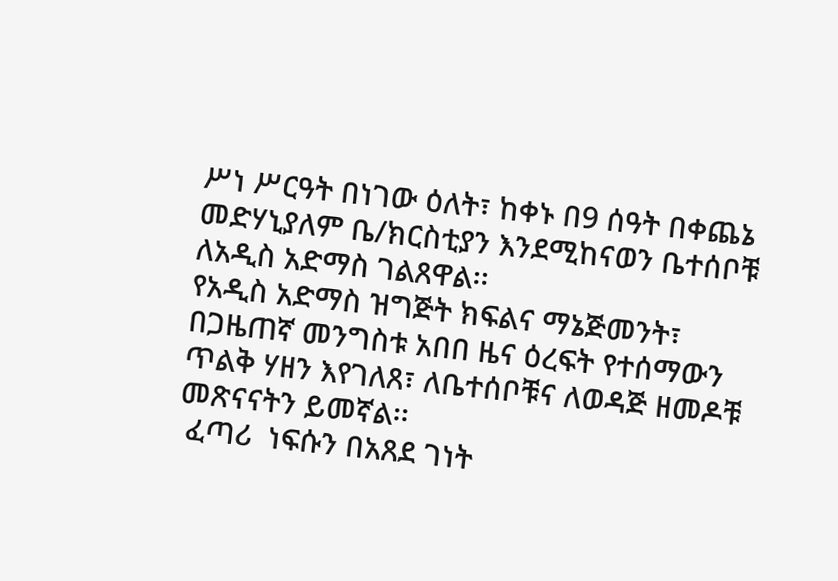ሥነ ሥርዓት በነገው ዕለት፣ ከቀኑ በ9 ሰዓት በቀጨኔ መድሃኒያለም ቤ/ክርስቲያን እንደሚከናወን ቤተሰቦቹ ለአዲስ አድማስ ገልጸዋል፡፡
የአዲስ አድማስ ዝግጅት ክፍልና ማኔጅመንት፣ በጋዜጠኛ መንግስቱ አበበ ዜና ዕረፍት የተሰማውን ጥልቅ ሃዘን እየገለጸ፣ ለቤተሰቦቹና ለወዳጅ ዘመዶቹ መጽናናትን ይመኛል፡፡
 ፈጣሪ  ነፍሱን በአጸደ ገነት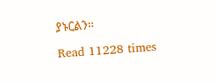ያኑርልን፡፡

Read 11228 times